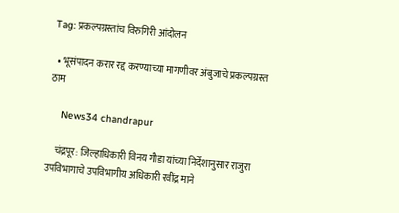Tag: प्रकल्पग्रस्तांच विरुगिरी आंदोलन

  • भूसंपादन करार रद्द करण्याच्या मागणीवर अंबुजाचे प्रकल्पग्रस्त ठाम

    News34 chandrapur

    चंद्रपूर: जिल्हाधिकारी विनय गौडा यांच्या निर्देशानुसार राजुरा उपविभागाचे उपविभागीय अधिकारी रवींद्र माने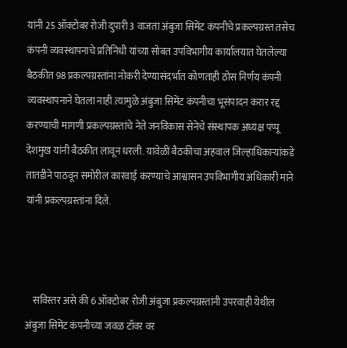यांनी 25 ऑक्टोबर रोजी दुपारी 3 वाजता अंबुजा सिमेंट कंपनीचे प्रकल्पग्रस्त तसेच कंपनी व्यवस्थापनाचे प्रतिनिधी यांच्या सोबत उपविभागीय कार्यालयात घेतलेल्या बैठकीत 98 प्रकल्पग्रस्तांना नोकरी देण्यासंदर्भात कोणताही ठोस निर्णय कंपनी व्यवस्थापनाने घेतला नाही.त्यामुळे अंबुजा सिमेंट कंपनीचा भूसंपादन करार रद्द करण्याची मागणी प्रकल्पग्रस्तांचे नेते जनविकास सेनेचे संस्थापक अध्यक्ष पप्पू देशमुख यांनी बैठकीत लावून धरली. यावेळी बैठकीचा अहवाल जिल्हाधिकाऱ्यांकडे तातडीने पाठवून समोरील कारवाई करण्याचे आश्वासन उपविभागीय अधिकारी माने यांनी प्रकल्पग्रस्तांना दिले.



    सविस्तर असे की 6 ऑक्टोबर रोजी अंबुजा प्रकल्पग्रस्तांनी उपरवाही येथील अंबुजा सिमेंट कंपनीच्या जवळ टॉवर वर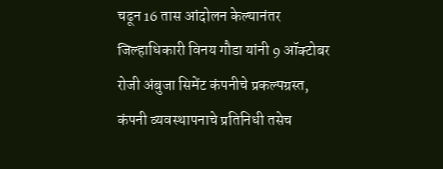चढून 16 तास आंदोलन केल्यानंतर जिल्हाधिकारी विनय गौडा यांनी 9 ऑक्टोबर रोजी अंबुजा सिमेंट कंपनीचे प्रकल्पग्रस्त, कंपनी व्यवस्थापनाचे प्रतिनिधी तसेच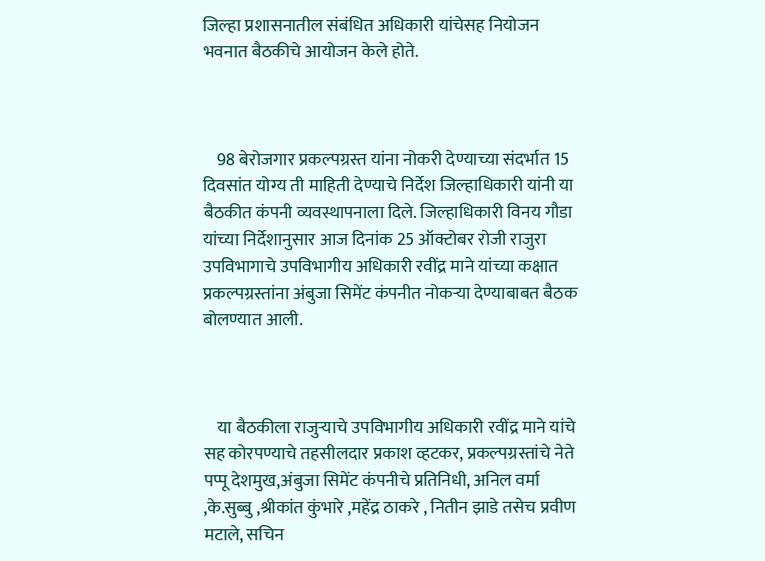जिल्हा प्रशासनातील संबंधित अधिकारी यांचेसह नियोजन भवनात बैठकीचे आयोजन केले होते.



    98 बेरोजगार प्रकल्पग्रस्त यांना नोकरी देण्याच्या संदर्भात 15 दिवसांत योग्य ती माहिती देण्याचे निर्देश जिल्हाधिकारी यांनी या बैठकीत कंपनी व्यवस्थापनाला दिले. जिल्हाधिकारी विनय गौडा यांच्या निर्देशानुसार आज दिनांक 25 ऑक्टोबर रोजी राजुरा उपविभागाचे उपविभागीय अधिकारी रवींद्र माने यांच्या कक्षात प्रकल्पग्रस्तांना अंबुजा सिमेंट कंपनीत नोकऱ्या देण्याबाबत बैठक बोलण्यात आली.



    या बैठकीला राजुऱ्याचे उपविभागीय अधिकारी रवींद्र माने यांचे सह कोरपण्याचे तहसीलदार प्रकाश व्हटकर, प्रकल्पग्रस्तांचे नेते पप्पू देशमुख,अंबुजा सिमेंट कंपनीचे प्रतिनिधी, अनिल वर्मा ,के.सुब्बु ,श्रीकांत कुंभारे ,महेंद्र ठाकरे , नितीन झाडे तसेच प्रवीण मटाले, सचिन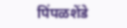पिंपळशेंडे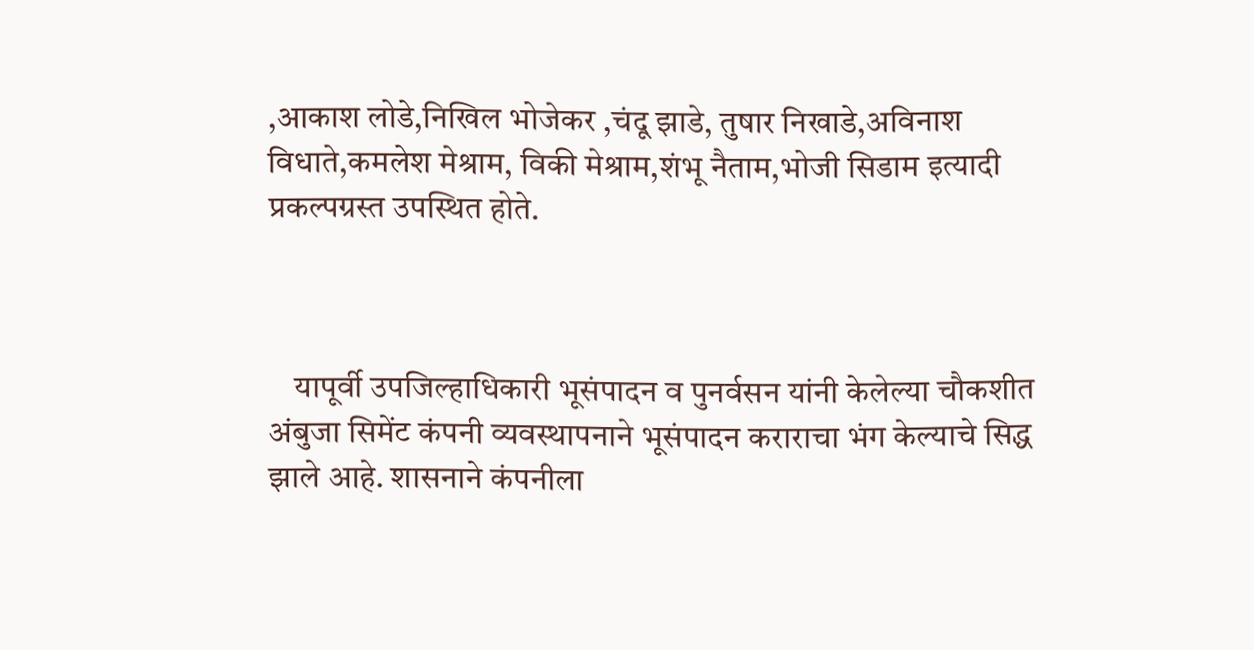,आकाश लोडे,निखिल भोजेकर ,चंदू झाडे, तुषार निखाडे,अविनाश विधाते,कमलेश मेश्राम, विकी मेश्राम,शंभू नैताम,भोजी सिडाम इत्यादी प्रकल्पग्रस्त उपस्थित होते.



    यापूर्वी उपजिल्हाधिकारी भूसंपादन व पुनर्वसन यांनी केलेल्या चौकशीत अंबुजा सिमेंट कंपनी व्यवस्थापनाने भूसंपादन कराराचा भंग केल्याचे सिद्ध झाले आहे. शासनाने कंपनीला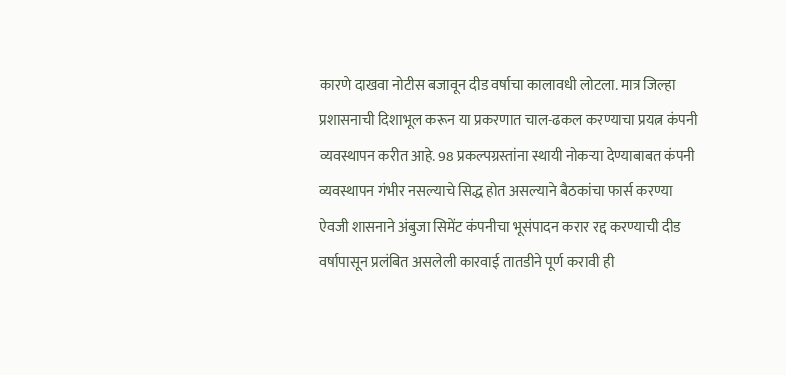कारणे दाखवा नोटीस बजावून दीड वर्षाचा कालावधी लोटला. मात्र जिल्हा प्रशासनाची दिशाभूल करून या प्रकरणात चाल-ढकल करण्याचा प्रयत्न कंपनी व्यवस्थापन करीत आहे. 98 प्रकल्पग्रस्तांना स्थायी नोकऱ्या देण्याबाबत कंपनी व्यवस्थापन गंभीर नसल्याचे सिद्ध होत असल्याने बैठकांचा फार्स करण्या ऐवजी शासनाने अंबुजा सिमेंट कंपनीचा भूसंपादन करार रद्द करण्याची दीड वर्षापासून प्रलंबित असलेली कारवाई तातडीने पूर्ण करावी ही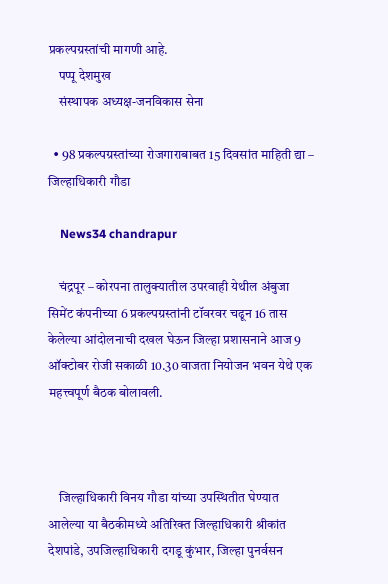प्रकल्पग्रस्तांची मागणी आहे.
    पप्पू देशमुख
    संस्थापक अध्यक्ष-जनविकास सेना

  • 98 प्रकल्पग्रस्तांच्या रोजगाराबाबत 15 दिवसांत माहिती द्या – जिल्हाधिकारी गौडा

    News34 chandrapur

    चंद्रपूर – कोरपना तालुक्यातील उपरवाही येथील अंबुजा सिमेंट कंपनीच्या 6 प्रकल्पग्रस्तांनी टॉवरवर चढून 16 तास केलेल्या आंदोलनाची दखल घेऊन जिल्हा प्रशासनाने आज 9 ऑक्टोबर रोजी सकाळी 10.30 वाजता नियोजन भवन येथे एक महत्त्वपूर्ण बैठक बोलावली.



    जिल्हाधिकारी विनय गौडा यांच्या उपस्थितीत घेण्यात आलेल्या या बैठकीमध्ये अतिरिक्त जिल्हाधिकारी श्रीकांत देशपांडे, उपजिल्हाधिकारी दगडू कुंभार, जिल्हा पुनर्वसन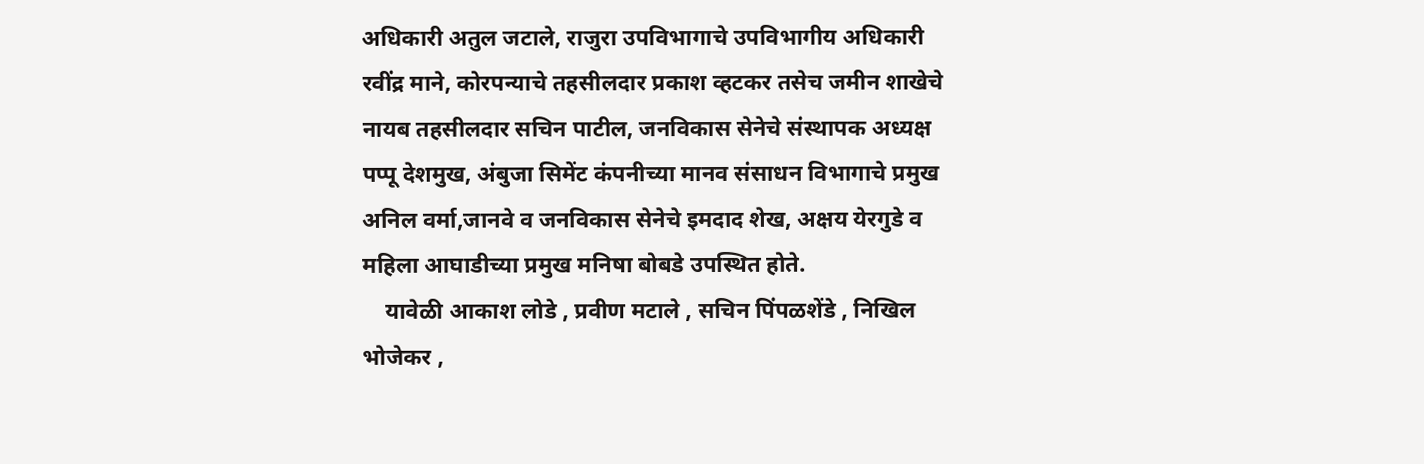अधिकारी अतुल जटाले, राजुरा उपविभागाचे उपविभागीय अधिकारी रवींद्र माने, कोरपन्याचे तहसीलदार प्रकाश व्हटकर तसेच जमीन शाखेचे नायब तहसीलदार सचिन पाटील, जनविकास सेनेचे संस्थापक अध्यक्ष पप्पू देशमुख, अंबुजा सिमेंट कंपनीच्या मानव संसाधन विभागाचे प्रमुख अनिल वर्मा,जानवे व जनविकास सेनेचे इमदाद शेख, अक्षय येरगुडे व महिला आघाडीच्या प्रमुख मनिषा बोबडे उपस्थित होते.
    यावेळी आकाश लोडे , प्रवीण मटाले , सचिन पिंपळशेंडे , निखिल भोजेकर ,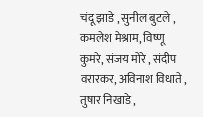चंदू झाडे , सुनील बुटले , कमलेश मेश्राम, विष्णू कुमरे, संजय मोरे , संदीप वरारकर, अविनाश विधाते , तुषार निखाडे ,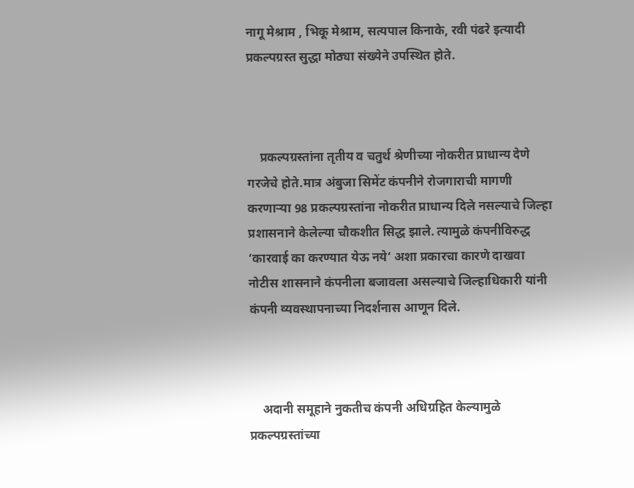नागू मेश्राम , भिकू मेश्राम, सत्यपाल किनाके, रवी पंढरे इत्यादी प्रकल्पग्रस्त सुद्धा मोठ्या संख्येने उपस्थित होते.



    प्रकल्पग्रस्तांना तृतीय व चतुर्थ श्रेणीच्या नोकरीत प्राधान्य देणे गरजेचे होते.मात्र अंबुजा सिमेंट कंपनीने रोजगाराची मागणी करणाऱ्या 98 प्रकल्पग्रस्तांना नोकरीत प्राधान्य दिले नसल्याचे जिल्हा प्रशासनाने केलेल्या चौकशीत सिद्ध झाले. त्यामुळे कंपनीविरुद्ध ‘कारवाई का करण्यात येऊ नये’ अशा प्रकारचा कारणे दाखवा नोटीस शासनाने कंपनीला बजावला असल्याचे जिल्हाधिकारी यांनी कंपनी व्यवस्थापनाच्या निदर्शनास आणून दिले.



    अदानी समूहाने नुकतीच कंपनी अधिग्रहित केल्यामुळे प्रकल्पग्रस्तांच्या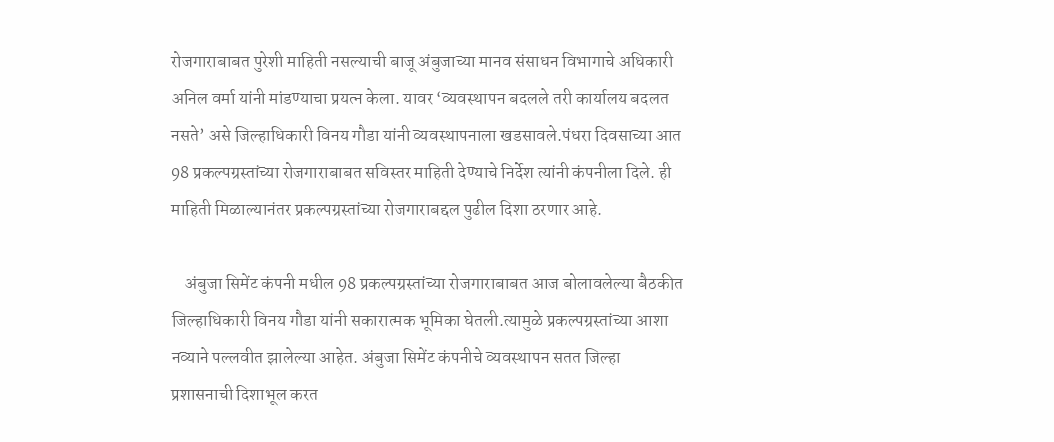रोजगाराबाबत पुरेशी माहिती नसल्याची बाजू अंबुजाच्या मानव संसाधन विभागाचे अधिकारी अनिल वर्मा यांनी मांडण्याचा प्रयत्न केला. यावर ‘व्यवस्थापन बदलले तरी कार्यालय बदलत नसते’ असे जिल्हाधिकारी विनय गौडा यांनी व्यवस्थापनाला खडसावले.पंधरा दिवसाच्या आत 98 प्रकल्पग्रस्तांच्या रोजगाराबाबत सविस्तर माहिती देण्याचे निर्देश त्यांनी कंपनीला दिले. ही माहिती मिळाल्यानंतर प्रकल्पग्रस्तांच्या रोजगाराबद्दल पुढील दिशा ठरणार आहे.

    अंबुजा सिमेंट कंपनी मधील 98 प्रकल्पग्रस्तांच्या रोजगाराबाबत आज बोलावलेल्या बैठकीत जिल्हाधिकारी विनय गौडा यांनी सकारात्मक भूमिका घेतली.त्यामुळे प्रकल्पग्रस्तांच्या आशा नव्याने पल्लवीत झालेल्या आहेत. अंबुजा सिमेंट कंपनीचे व्यवस्थापन सतत जिल्हा प्रशासनाची दिशाभूल करत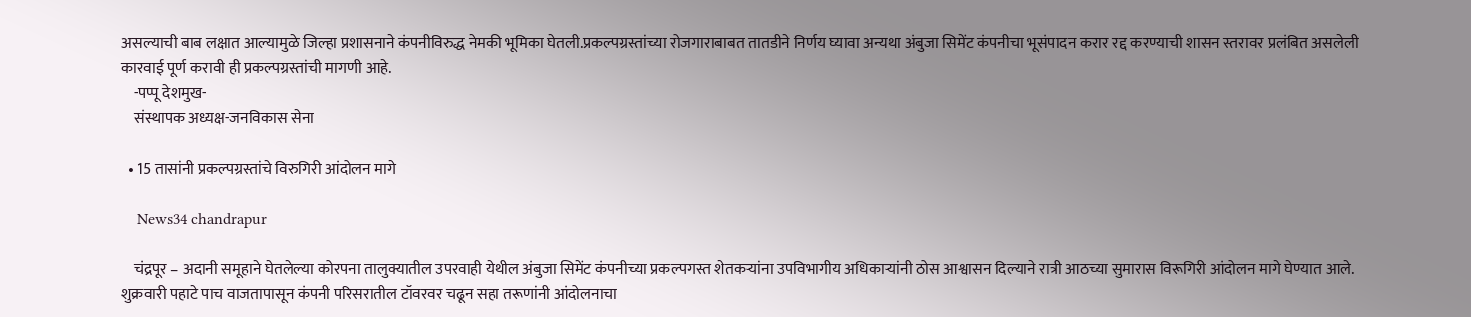असल्याची बाब लक्षात आल्यामुळे जिल्हा प्रशासनाने कंपनीविरुद्ध नेमकी भूमिका घेतली.प्रकल्पग्रस्तांच्या रोजगाराबाबत तातडीने निर्णय घ्यावा अन्यथा अंबुजा सिमेंट कंपनीचा भूसंपादन करार रद्द करण्याची शासन स्तरावर प्रलंबित असलेली कारवाई पूर्ण करावी ही प्रकल्पग्रस्तांची मागणी आहे.
    -पप्पू देशमुख-
    संस्थापक अध्यक्ष-जनविकास सेना

  • 15 तासांनी प्रकल्पग्रस्तांचे विरुगिरी आंदोलन मागे

    News34 chandrapur

    चंद्रपूर – अदानी समूहाने घेतलेल्या कोरपना तालुक्यातील उपरवाही येथील अंबुजा सिमेंट कंपनीच्या प्रकल्पगस्त शेतकऱ्यांना उपविभागीय अधिकाऱ्यांनी ठोस आश्वासन दिल्याने रात्री आठच्या सुमारास विरूगिरी आंदोलन मागे घेण्यात आले. शुक्रवारी पहाटे पाच वाजतापासून कंपनी परिसरातील टॉवरवर चढून सहा तरूणांनी आंदोलनाचा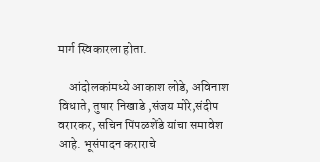मार्ग स्विकारला होता.

    आंदोलकांमध्ये आकाश लोडे, अविनाश विधाते, तुषार निखाडे ,संजय मोरे,संदीप वरारकर, सचिन पिंपळशेंडे यांचा समावेश आहे. भूसंपादन कराराचे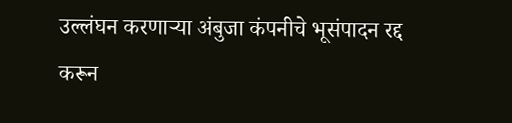उल्लंघन करणाऱ्या अंबुजा कंपनीचे भूसंपादन रद्द करून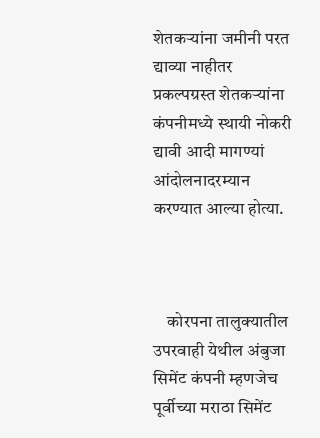शेतकऱ्यांना जमीनी परत द्याव्या नाहीतर प्रकल्पग्रस्त शेतकऱ्यांना कंपनीमध्ये स्थायी नोकरी द्यावी आदी मागण्यां आंदोलनादरम्यान करण्यात आल्या होत्या.



    कोरपना तालुक्यातील उपरवाही येथील अंबुजा सिमेंट कंपनी म्हणजेच पूर्वीच्या मराठा सिमेंट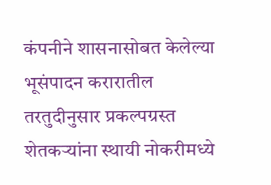कंपनीने शासनासोबत केलेल्या भूसंपादन करारातील तरतुदीनुसार प्रकल्पग्रस्त शेतकऱ्यांना स्थायी नोकरीमध्ये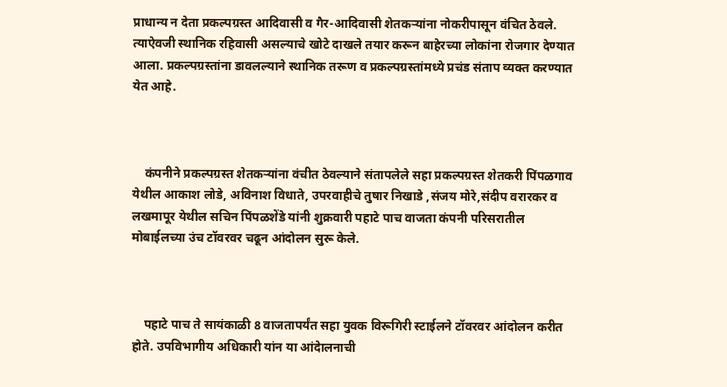प्राधान्य न देता प्रकल्पग्रस्त आदिवासी व गैर-आदिवासी शेतकऱ्यांना नोकरीपासून वंचित ठेवले. त्याऐवजी स्थानिक रहिवासी असल्याचे खोटे दाखले तयार करून बाहेरच्या लोकांना रोजगार देण्यात आला. प्रकल्पग्रस्तांना डावलल्याने स्थानिक तरूण व प्रकल्पग्रस्तांमध्ये प्रचंड संताप व्यक्त करण्यात येत आहे.



    कंपनीने प्रकल्पग्रस्त शेतकऱ्यांना वंचीत ठेवल्याने संतापलेले सहा प्रकल्पग्रस्त शेतकरी पिंपळगाव येथील आकाश लोडे, अविनाश विधाते, उपरवाहीचे तुषार निखाडे ,संजय मोरे,संदीप वरारकर व लखमापूर येथील सचिन पिंपळशेंडे यांनी शुक्रवारी पहाटे पाच वाजता कंपनी परिसरातील मोबाईलच्या उंच टॉवरवर चढून आंदोलन सुरू केले.



    पहाटे पाच ते सायंकाळी 8 वाजतापर्यंत सहा युवक विरूगिरी स्टाईलने टॉवरवर आंदोलन करीत होते. उपविभागीय अधिकारी यांन या आंदेालनाची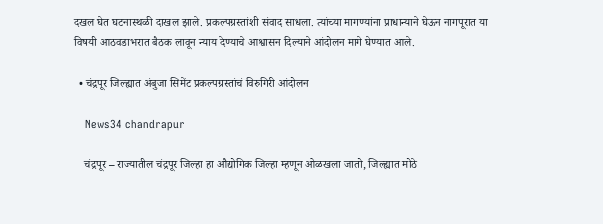दखल घेत घटनास्थळी दाखल झाले. प्रकल्पग्रस्तांशी संवाद साधला. त्यांच्या मागण्यांना प्राधान्याने घेऊन नागपूरात या विषयी आठवडाभरात बैठक लावून न्याय देण्याचे आश्वासन दिल्याने आंदोलन मागे घेण्यात आले.

  • चंद्रपूर जिल्ह्यात अंबुजा सिमेंट प्रकल्पग्रस्तांचं विरुगिरी आंदोलन

    News34 chandrapur

    चंद्रपूर – राज्यातील चंद्रपूर जिल्हा हा औद्योगिक जिल्हा म्हणून ओळखला जातो, जिल्ह्यात मोठे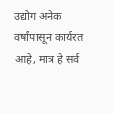उद्योग अनेक वर्षांपासून कार्यरत आहे, मात्र हे सर्व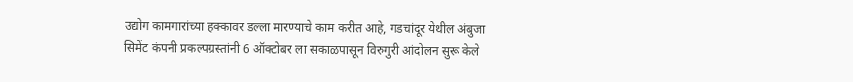उद्योग कामगारांच्या हक्कावर डल्ला मारण्याचे काम करीत आहे, गडचांदूर येथील अंबुजा सिमेंट कंपनी प्रकल्पग्रस्तांनी 6 ऑक्टोबर ला सकाळपासून विरुगुरी आंदोलन सुरू केले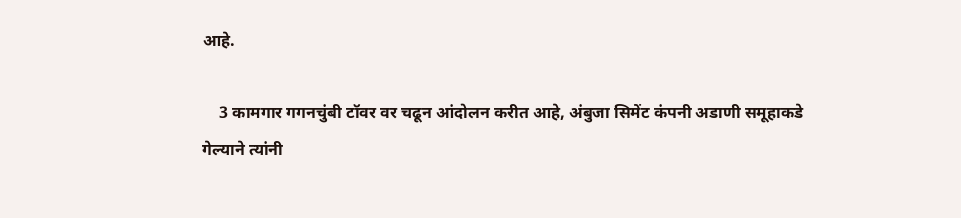आहे.

    3 कामगार गगनचुंबी टॉवर वर चढून आंदोलन करीत आहे, अंबुजा सिमेंट कंपनी अडाणी समूहाकडे गेल्याने त्यांनी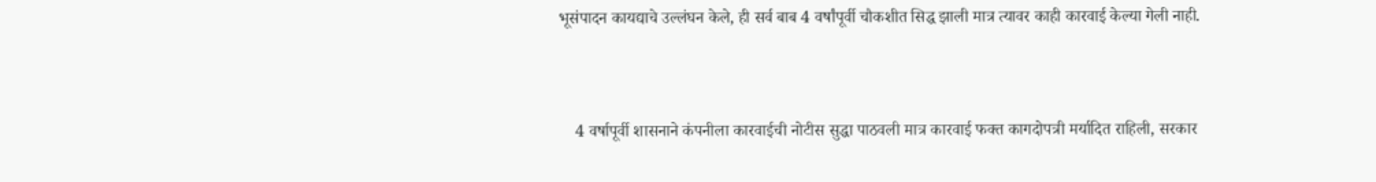भूसंपादन कायद्याचे उल्लंघन केले, ही सर्व बाब 4 वर्षांपूर्वी चौकशीत सिद्ध झाली मात्र त्यावर काही कारवाई केल्या गेली नाही.



    4 वर्षापूर्वी शासनाने कंपनीला कारवाईची नोटीस सुद्धा पाठवली मात्र कारवाई फक्त कागदोपत्री मर्यादित राहिली, सरकार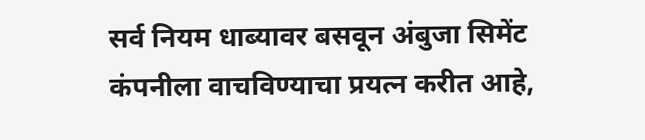सर्व नियम धाब्यावर बसवून अंबुजा सिमेंट कंपनीला वाचविण्याचा प्रयत्न करीत आहे,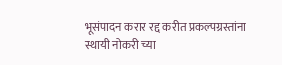भूसंपादन करार रद्द करीत प्रकल्पग्रस्तांना स्थायी नोकरी च्या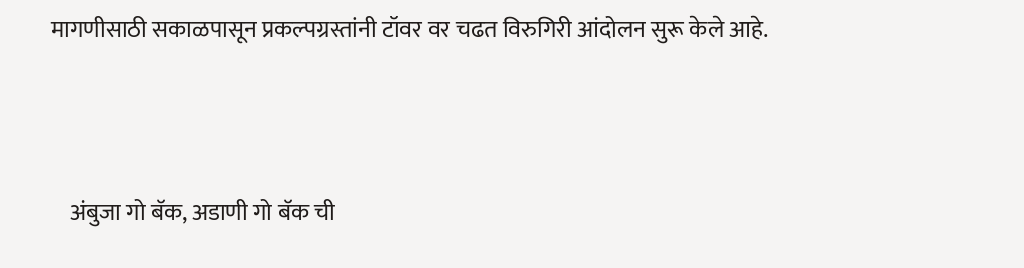मागणीसाठी सकाळपासून प्रकल्पग्रस्तांनी टॉवर वर चढत विरुगिरी आंदोलन सुरू केले आहे.



    अंबुजा गो बॅक, अडाणी गो बॅक ची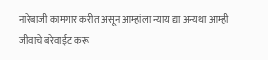नारेबाजी कामगार करीत असून आम्हांला न्याय द्या अन्यथा आम्ही जीवाचे बरेवाईट करू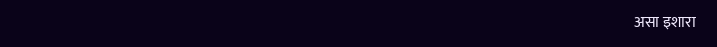असा इशारा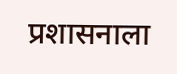प्रशासनाला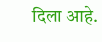दिला आहे.